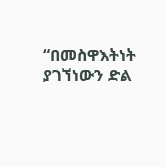“በመስዋእትነት ያገኘነውን ድል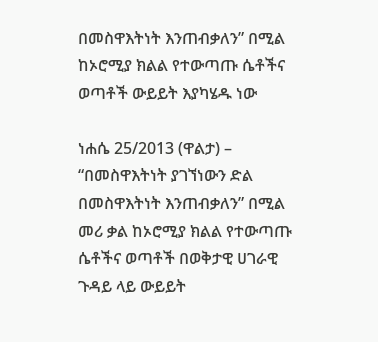በመስዋእትነት እንጠብቃለን” በሚል ከኦሮሚያ ክልል የተውጣጡ ሴቶችና ወጣቶች ውይይት እያካሄዱ ነው

ነሐሴ 25/2013 (ዋልታ) – “በመስዋእትነት ያገኘነውን ድል በመስዋእትነት እንጠብቃለን” በሚል መሪ ቃል ከኦሮሚያ ክልል የተውጣጡ ሴቶችና ወጣቶች በወቅታዊ ሀገራዊ ጉዳይ ላይ ውይይት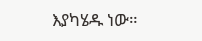እያካሄዱ ነው።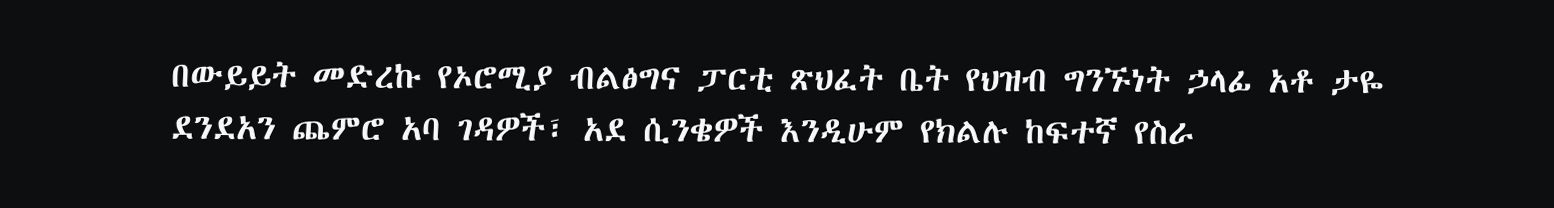በውይይት መድረኩ የኦሮሚያ ብልፅግና ፓርቲ ጽህፈት ቤት የህዝብ ግንኙነት ኃላፊ አቶ ታዬ ደንደአን ጨምሮ አባ ገዳዎች፣ አደ ሲንቄዎች እንዲሁም የክልሉ ከፍተኛ የስራ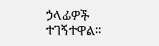ኃላፊዎች ተገኝተዋል።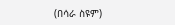(በሳራ ስዩም)